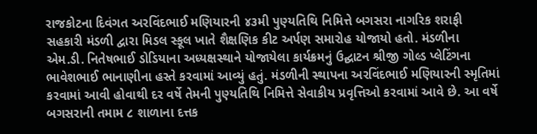રાજકોટના દિવંગત અરવિંદભાઈ મણિયારની ૪૩મી પુણ્યતિથિ નિમિત્તે બગસરા નાગરિક શરાફી સહકારી મંડળી દ્વારા મિડલ સ્કૂલ ખાતે શૈક્ષણિક કીટ અર્પણ સમારોહ યોજાયો હતો. મંડળીના એમ.ડી. નિતેષભાઈ ડોડિયાના અધ્યક્ષસ્થાને યોજાયેલા કાર્યક્રમનું ઉદ્ઘાટન શ્રીજી ગોલ્ડ પ્લેટિંગના ભાવેશભાઈ ભાનાણીના હસ્તે કરવામાં આવ્યું હતું. મંડળીની સ્થાપના અરવિંદભાઈ મણિયારની સ્મૃતિમાં કરવામાં આવી હોવાથી દર વર્ષે તેમની પુણ્યતિથિ નિમિત્તે સેવાકીય પ્રવૃત્તિઓ કરવામાં આવે છે. આ વર્ષે બગસરાની તમામ ૮ શાળાના દત્તક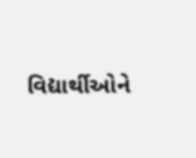વિદ્યાર્થીઓને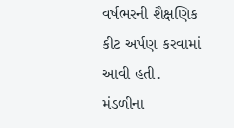વર્ષભરની શૈક્ષણિક કીટ અર્પણ કરવામાં આવી હતી. મંડળીના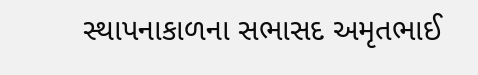સ્થાપનાકાળના સભાસદ અમૃતભાઈ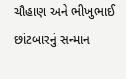ચૌહાણ અને ભીખુભાઈ છાંટબારનું સન્માન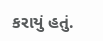કરાયું હતું.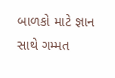બાળકો માટે જ્ઞાન સાથે ગમ્મત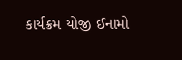કાર્યક્રમ યોજી ઈનામો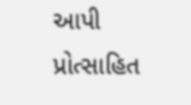આપી પ્રોત્સાહિત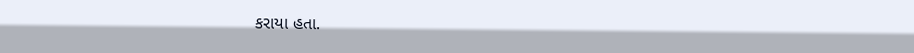કરાયા હતા.